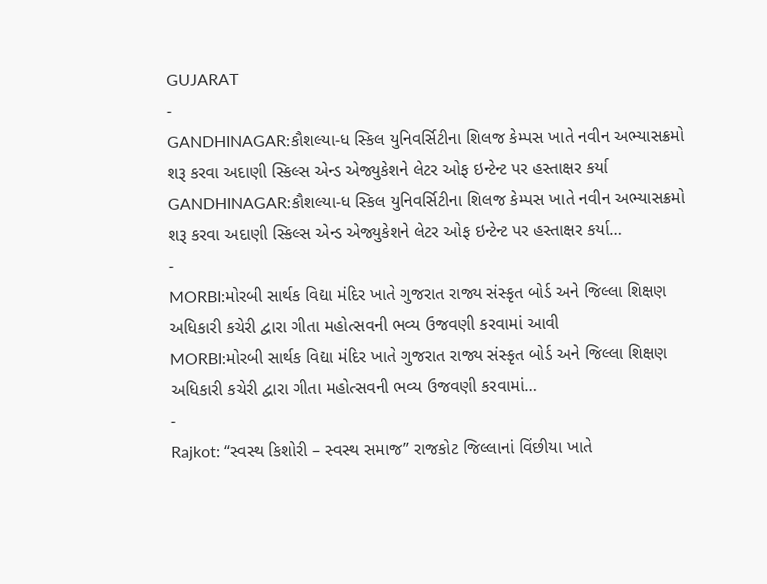GUJARAT
-
GANDHINAGAR:કૌશલ્યા-ધ સ્કિલ યુનિવર્સિટીના શિલજ કેમ્પસ ખાતે નવીન અભ્યાસક્રમો શરૂ કરવા અદાણી સ્કિલ્સ એન્ડ એજ્યુકેશને લેટર ઓફ ઇન્ટેન્ટ પર હસ્તાક્ષર કર્યા
GANDHINAGAR:કૌશલ્યા-ધ સ્કિલ યુનિવર્સિટીના શિલજ કેમ્પસ ખાતે નવીન અભ્યાસક્રમો શરૂ કરવા અદાણી સ્કિલ્સ એન્ડ એજ્યુકેશને લેટર ઓફ ઇન્ટેન્ટ પર હસ્તાક્ષર કર્યા…
-
MORBI:મોરબી સાર્થક વિદ્યા મંદિર ખાતે ગુજરાત રાજ્ય સંસ્કૃત બોર્ડ અને જિલ્લા શિક્ષણ અધિકારી કચેરી દ્વારા ગીતા મહોત્સવની ભવ્ય ઉજવણી કરવામાં આવી
MORBI:મોરબી સાર્થક વિદ્યા મંદિર ખાતે ગુજરાત રાજ્ય સંસ્કૃત બોર્ડ અને જિલ્લા શિક્ષણ અધિકારી કચેરી દ્વારા ગીતા મહોત્સવની ભવ્ય ઉજવણી કરવામાં…
-
Rajkot: “સ્વસ્થ કિશોરી – સ્વસ્થ સમાજ” રાજકોટ જિલ્લાનાં વિંછીયા ખાતે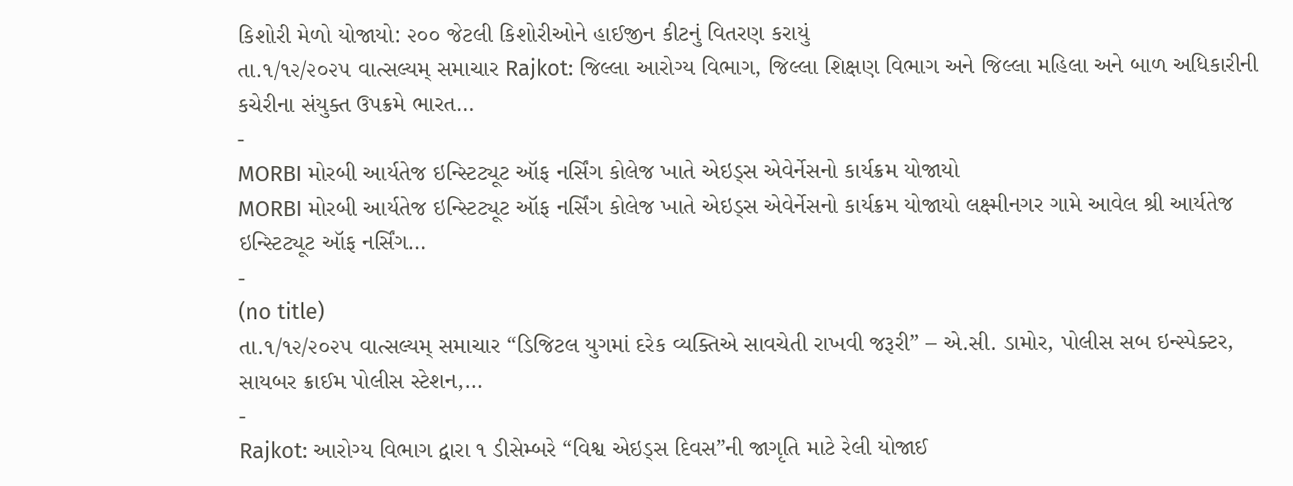કિશોરી મેળો યોજાયો: ૨૦૦ જેટલી કિશોરીઓને હાઈજીન કીટનું વિતરણ કરાયું
તા.૧/૧૨/૨૦૨૫ વાત્સલ્યમ્ સમાચાર Rajkot: જિલ્લા આરોગ્ય વિભાગ, જિલ્લા શિક્ષણ વિભાગ અને જિલ્લા મહિલા અને બાળ અધિકારીની કચેરીના સંયુક્ત ઉપક્રમે ભારત…
-
MORBI મોરબી આર્યતેજ ઇન્સ્ટિટ્યૂટ ઑફ નર્સિંગ કોલેજ ખાતે એઇડ્સ એવેર્નેસનો કાર્યક્રમ યોજાયો
MORBI મોરબી આર્યતેજ ઇન્સ્ટિટ્યૂટ ઑફ નર્સિંગ કોલેજ ખાતે એઇડ્સ એવેર્નેસનો કાર્યક્રમ યોજાયો લક્ષ્મીનગર ગામે આવેલ શ્રી આર્યતેજ ઇન્સ્ટિટ્યૂટ ઑફ નર્સિંગ…
-
(no title)
તા.૧/૧૨/૨૦૨૫ વાત્સલ્યમ્ સમાચાર “ડિજિટલ યુગમાં દરેક વ્યક્તિએ સાવચેતી રાખવી જરૂરી” – એ.સી. ડામોર, પોલીસ સબ ઇન્સ્પેક્ટર, સાયબર ક્રાઈમ પોલીસ સ્ટેશન,…
-
Rajkot: આરોગ્ય વિભાગ દ્વારા ૧ ડીસેમ્બરે “વિશ્વ એઇડ્સ દિવસ”ની જાગૃતિ માટે રેલી યોજાઈ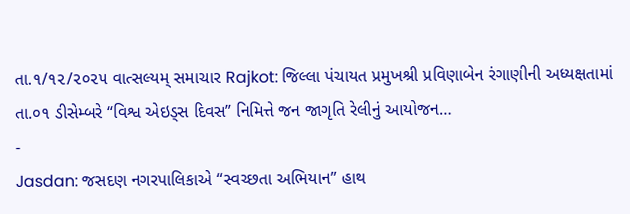તા.૧/૧૨/૨૦૨૫ વાત્સલ્યમ્ સમાચાર Rajkot: જિલ્લા પંચાયત પ્રમુખશ્રી પ્રવિણાબેન રંગાણીની અધ્યક્ષતામાં તા.૦૧ ડીસેમ્બરે “વિશ્વ એઇડ્સ દિવસ” નિમિત્તે જન જાગૃતિ રેલીનું આયોજન…
-
Jasdan: જસદણ નગરપાલિકાએ “સ્વચ્છતા અભિયાન” હાથ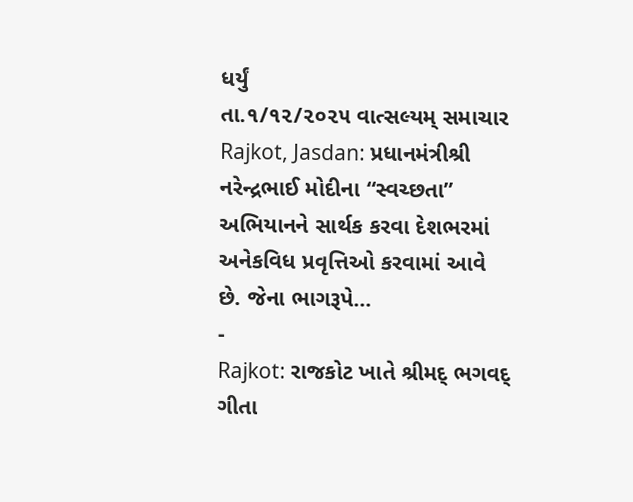ધર્યું
તા.૧/૧૨/૨૦૨૫ વાત્સલ્યમ્ સમાચાર Rajkot, Jasdan: પ્રધાનમંત્રીશ્રી નરેન્દ્રભાઈ મોદીના “સ્વચ્છતા” અભિયાનને સાર્થક કરવા દેશભરમાં અનેકવિધ પ્રવૃત્તિઓ કરવામાં આવે છે. જેના ભાગરૂપે…
-
Rajkot: રાજકોટ ખાતે શ્રીમદ્ ભગવદ્ ગીતા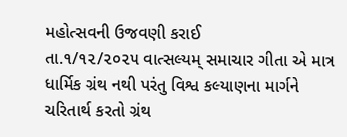મહોત્સવની ઉજવણી કરાઈ
તા.૧/૧૨/૨૦૨૫ વાત્સલ્યમ્ સમાચાર ગીતા એ માત્ર ધાર્મિક ગ્રંથ નથી પરંતુ વિશ્વ કલ્યાણના માર્ગને ચરિતાર્થ કરતો ગ્રંથ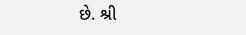છે. શ્રી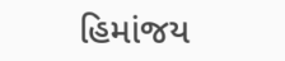હિમાંજય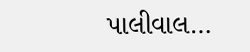પાલીવાલ…